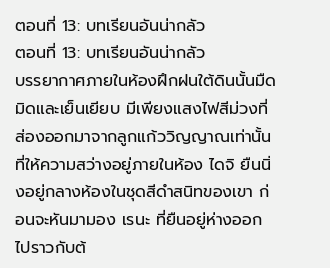ตอนที่ 13: บทเรียนอันน่ากลัว
ตอนที่ 13: บทเรียนอันน่ากลัว
บรรยากาศภายในห้องฝึกฝนใต้ดินนั้นมืดมิดและเย็นเยียบ มีเพียงแสงไฟสีม่วงที่ส่องออกมาจากลูกแก้ววิญญาณเท่านั้นที่ให้ความสว่างอยู่ภายในห้อง ไดจิ ยืนนิ่งอยู่กลางห้องในชุดสีดำสนิทของเขา ก่อนจะหันมามอง เรนะ ที่ยืนอยู่ห่างออกไปราวกับต้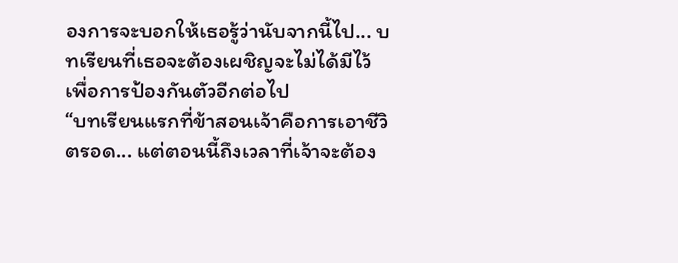องการจะบอกให้เธอรู้ว่านับจากนี้ไป... บทเรียนที่เธอจะต้องเผชิญจะไม่ได้มีไว้เพื่อการป้องกันตัวอีกต่อไป
“บทเรียนแรกที่ข้าสอนเจ้าคือการเอาชีวิตรอด... แต่ตอนนี้ถึงเวลาที่เจ้าจะต้อง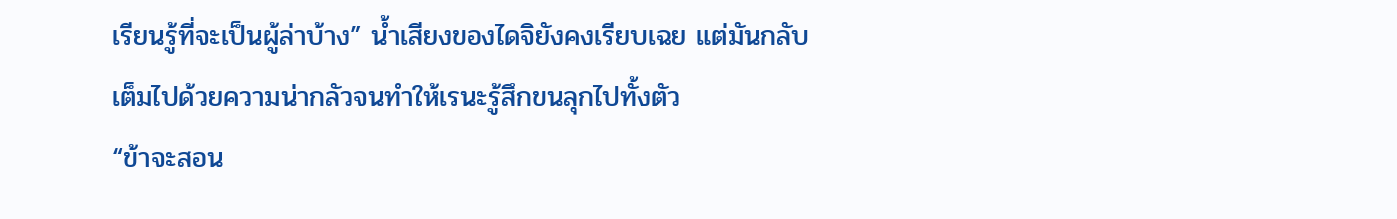เรียนรู้ที่จะเป็นผู้ล่าบ้าง” น้ำเสียงของไดจิยังคงเรียบเฉย แต่มันกลับเต็มไปด้วยความน่ากลัวจนทำให้เรนะรู้สึกขนลุกไปทั้งตัว
“ข้าจะสอน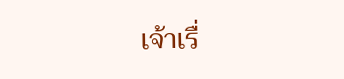เจ้าเรื่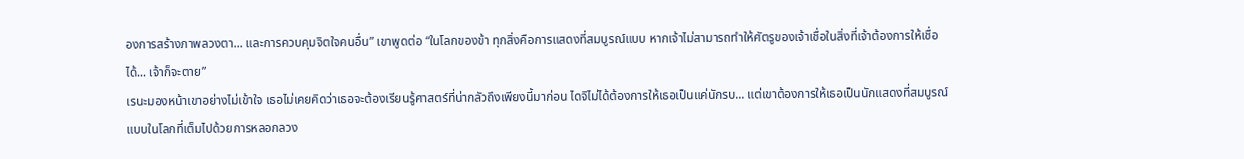องการสร้างภาพลวงตา... และการควบคุมจิตใจคนอื่น” เขาพูดต่อ “ในโลกของข้า ทุกสิ่งคือการแสดงที่สมบูรณ์แบบ หากเจ้าไม่สามารถทำให้ศัตรูของเจ้าเชื่อในสิ่งที่เจ้าต้องการให้เชื่อได้... เจ้าก็จะตาย”
เรนะมองหน้าเขาอย่างไม่เข้าใจ เธอไม่เคยคิดว่าเธอจะต้องเรียนรู้ศาสตร์ที่น่ากลัวถึงเพียงนี้มาก่อน ไดจิไม่ได้ต้องการให้เธอเป็นแค่นักรบ... แต่เขาต้องการให้เธอเป็นนักแสดงที่สมบูรณ์แบบในโลกที่เต็มไปด้วยการหลอกลวง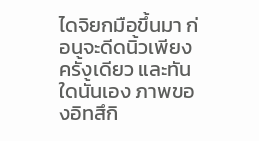ไดจิยกมือขึ้นมา ก่อนจะดีดนิ้วเพียงครั้งเดียว และทันใดนั้นเอง ภาพของอิทสึกิ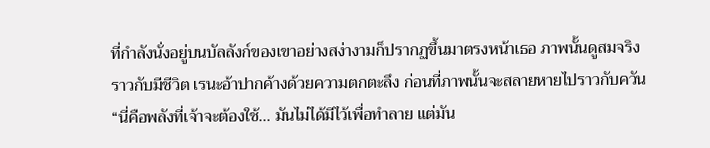ที่กำลังนั่งอยู่บนบัลลังก์ของเขาอย่างสง่างามก็ปรากฏขึ้นมาตรงหน้าเธอ ภาพนั้นดูสมจริงราวกับมีชีวิต เรนะอ้าปากค้างด้วยความตกตะลึง ก่อนที่ภาพนั้นจะสลายหายไปราวกับควัน
“นี่คือพลังที่เจ้าจะต้องใช้... มันไม่ได้มีไว้เพื่อทำลาย แต่มัน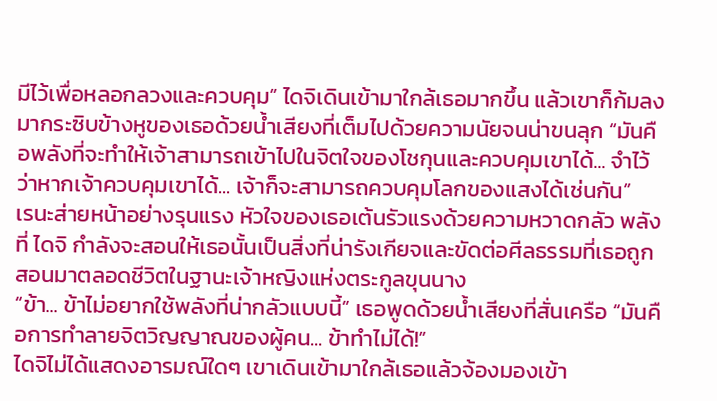มีไว้เพื่อหลอกลวงและควบคุม” ไดจิเดินเข้ามาใกล้เธอมากขึ้น แล้วเขาก็ก้มลงมากระซิบข้างหูของเธอด้วยน้ำเสียงที่เต็มไปด้วยความนัยจนน่าขนลุก “มันคือพลังที่จะทำให้เจ้าสามารถเข้าไปในจิตใจของโชกุนและควบคุมเขาได้... จำไว้ว่าหากเจ้าควบคุมเขาได้... เจ้าก็จะสามารถควบคุมโลกของแสงได้เช่นกัน”
เรนะส่ายหน้าอย่างรุนแรง หัวใจของเธอเต้นรัวแรงด้วยความหวาดกลัว พลังที่ ไดจิ กำลังจะสอนให้เธอนั้นเป็นสิ่งที่น่ารังเกียจและขัดต่อศีลธรรมที่เธอถูกสอนมาตลอดชีวิตในฐานะเจ้าหญิงแห่งตระกูลขุนนาง
“ข้า... ข้าไม่อยากใช้พลังที่น่ากลัวแบบนี้” เธอพูดด้วยน้ำเสียงที่สั่นเครือ “มันคือการทำลายจิตวิญญาณของผู้คน... ข้าทำไม่ได้!”
ไดจิไม่ได้แสดงอารมณ์ใดๆ เขาเดินเข้ามาใกล้เธอแล้วจ้องมองเข้า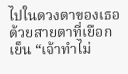ไปในดวงตาของเธอด้วยสายตาที่เยือกเย็น “เจ้าทำไม่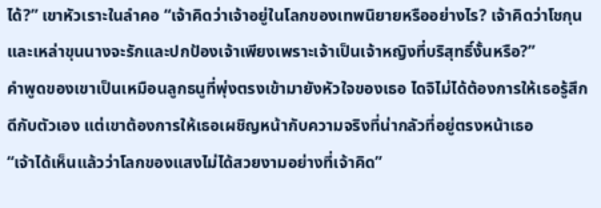ได้?” เขาหัวเราะในลำคอ “เจ้าคิดว่าเจ้าอยู่ในโลกของเทพนิยายหรืออย่างไร? เจ้าคิดว่าโชกุนและเหล่าขุนนางจะรักและปกป้องเจ้าเพียงเพราะเจ้าเป็นเจ้าหญิงที่บริสุทธิ์งั้นหรือ?”
คำพูดของเขาเป็นเหมือนลูกธนูที่พุ่งตรงเข้ามายังหัวใจของเธอ ไดจิไม่ได้ต้องการให้เธอรู้สึกดีกับตัวเอง แต่เขาต้องการให้เธอเผชิญหน้ากับความจริงที่น่ากลัวที่อยู่ตรงหน้าเธอ
“เจ้าได้เห็นแล้วว่าโลกของแสงไม่ได้สวยงามอย่างที่เจ้าคิด”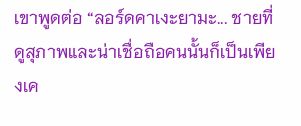เขาพูดต่อ “ลอร์ดคาเงะยามะ... ชายที่ดูสุภาพและน่าเชื่อถือคนนั้นก็เป็นเพียงเค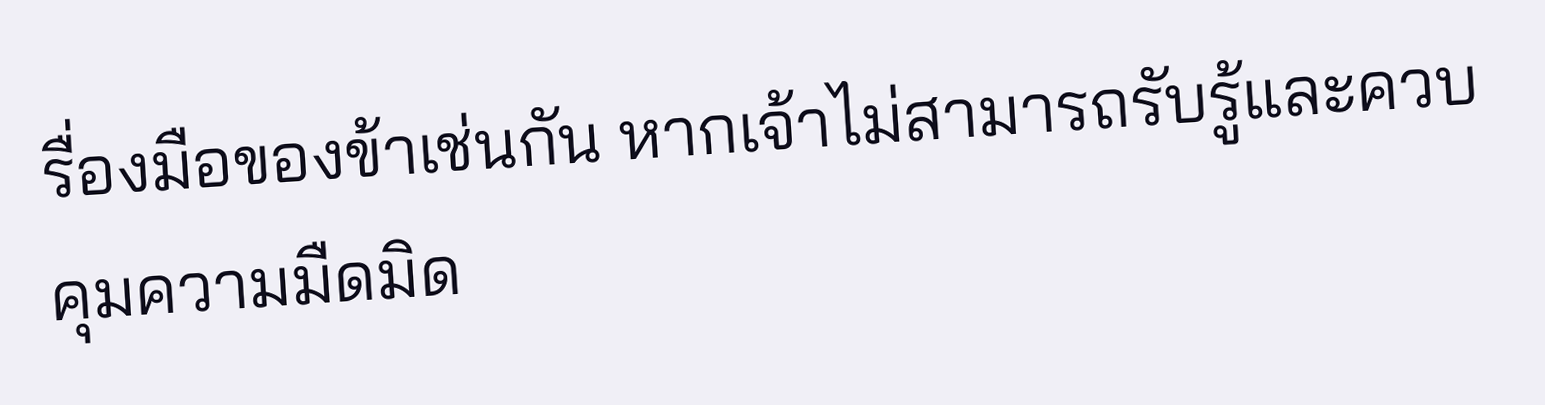รื่องมือของข้าเช่นกัน หากเจ้าไม่สามารถรับรู้และควบคุมความมืดมิด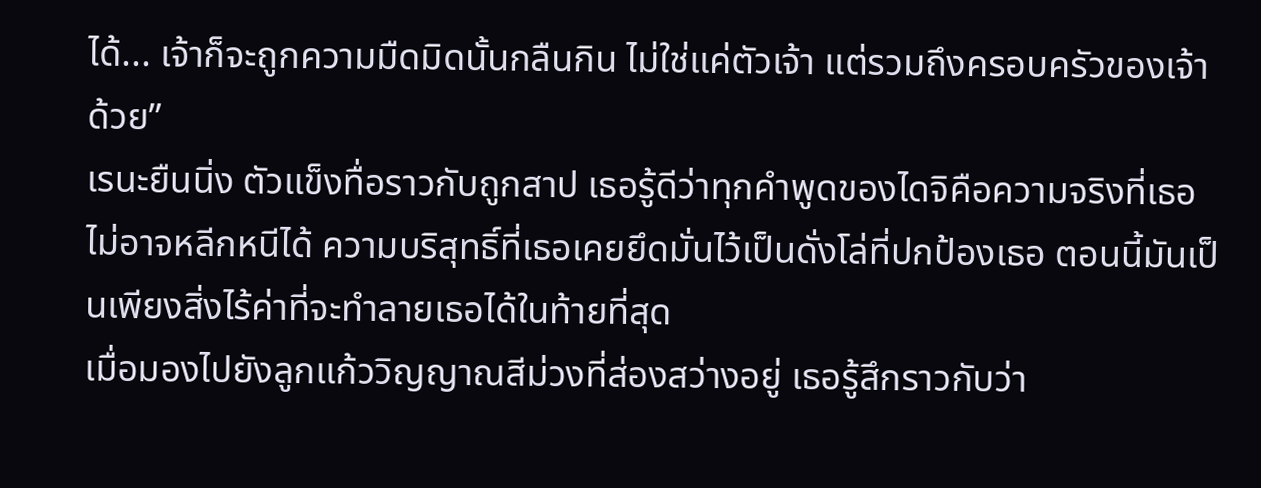ได้... เจ้าก็จะถูกความมืดมิดนั้นกลืนกิน ไม่ใช่แค่ตัวเจ้า แต่รวมถึงครอบครัวของเจ้าด้วย”
เรนะยืนนิ่ง ตัวแข็งทื่อราวกับถูกสาป เธอรู้ดีว่าทุกคำพูดของไดจิคือความจริงที่เธอไม่อาจหลีกหนีได้ ความบริสุทธิ์ที่เธอเคยยึดมั่นไว้เป็นดั่งโล่ที่ปกป้องเธอ ตอนนี้มันเป็นเพียงสิ่งไร้ค่าที่จะทำลายเธอได้ในท้ายที่สุด
เมื่อมองไปยังลูกแก้ววิญญาณสีม่วงที่ส่องสว่างอยู่ เธอรู้สึกราวกับว่า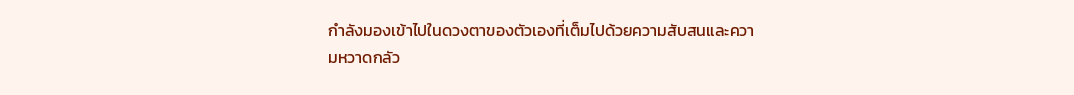กำลังมองเข้าไปในดวงตาของตัวเองที่เต็มไปด้วยความสับสนและความหวาดกลัว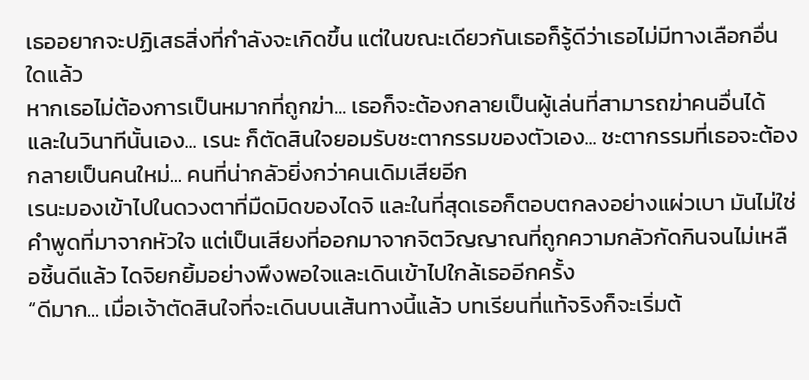เธออยากจะปฏิเสธสิ่งที่กำลังจะเกิดขึ้น แต่ในขณะเดียวกันเธอก็รู้ดีว่าเธอไม่มีทางเลือกอื่นใดแล้ว
หากเธอไม่ต้องการเป็นหมากที่ถูกฆ่า... เธอก็จะต้องกลายเป็นผู้เล่นที่สามารถฆ่าคนอื่นได้ และในวินาทีนั้นเอง... เรนะ ก็ตัดสินใจยอมรับชะตากรรมของตัวเอง... ชะตากรรมที่เธอจะต้องกลายเป็นคนใหม่... คนที่น่ากลัวยิ่งกว่าคนเดิมเสียอีก
เรนะมองเข้าไปในดวงตาที่มืดมิดของไดจิ และในที่สุดเธอก็ตอบตกลงอย่างแผ่วเบา มันไม่ใช่คำพูดที่มาจากหัวใจ แต่เป็นเสียงที่ออกมาจากจิตวิญญาณที่ถูกความกลัวกัดกินจนไม่เหลือชิ้นดีแล้ว ไดจิยกยิ้มอย่างพึงพอใจและเดินเข้าไปใกล้เธออีกครั้ง
“ดีมาก... เมื่อเจ้าตัดสินใจที่จะเดินบนเส้นทางนี้แล้ว บทเรียนที่แท้จริงก็จะเริ่มต้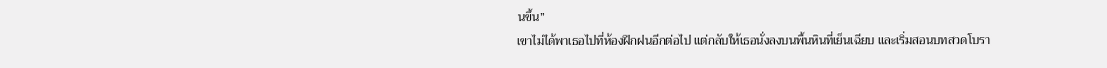นขึ้น”
เขาไม่ได้พาเธอไปที่ห้องฝึกฝนอีกต่อไป แต่กลับให้เธอนั่งลงบนพื้นหินที่เย็นเฉียบ และเริ่มสอนบทสวดโบรา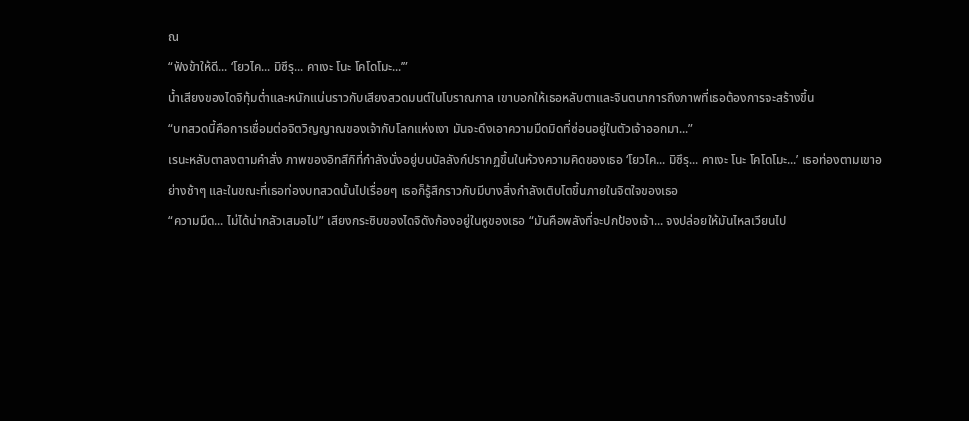ณ
“ฟังข้าให้ดี... ‘โยวไค... มิซึรุ... คาเงะ โนะ โคโดโมะ...’”
น้ำเสียงของไดจิทุ้มต่ำและหนักแน่นราวกับเสียงสวดมนต์ในโบราณกาล เขาบอกให้เธอหลับตาและจินตนาการถึงภาพที่เธอต้องการจะสร้างขึ้น
“บทสวดนี้คือการเชื่อมต่อจิตวิญญาณของเจ้ากับโลกแห่งเงา มันจะดึงเอาความมืดมิดที่ซ่อนอยู่ในตัวเจ้าออกมา...”
เรนะหลับตาลงตามคำสั่ง ภาพของอิทสึกิที่กำลังนั่งอยู่บนบัลลังก์ปรากฏขึ้นในห้วงความคิดของเธอ ‘โยวไค... มิซึรุ... คาเงะ โนะ โคโดโมะ...’ เธอท่องตามเขาอย่างช้าๆ และในขณะที่เธอท่องบทสวดนั้นไปเรื่อยๆ เธอก็รู้สึกราวกับมีบางสิ่งกำลังเติบโตขึ้นภายในจิตใจของเธอ
“ความมืด... ไม่ได้น่ากลัวเสมอไป” เสียงกระซิบของไดจิดังก้องอยู่ในหูของเธอ “มันคือพลังที่จะปกป้องเจ้า... จงปล่อยให้มันไหลเวียนไป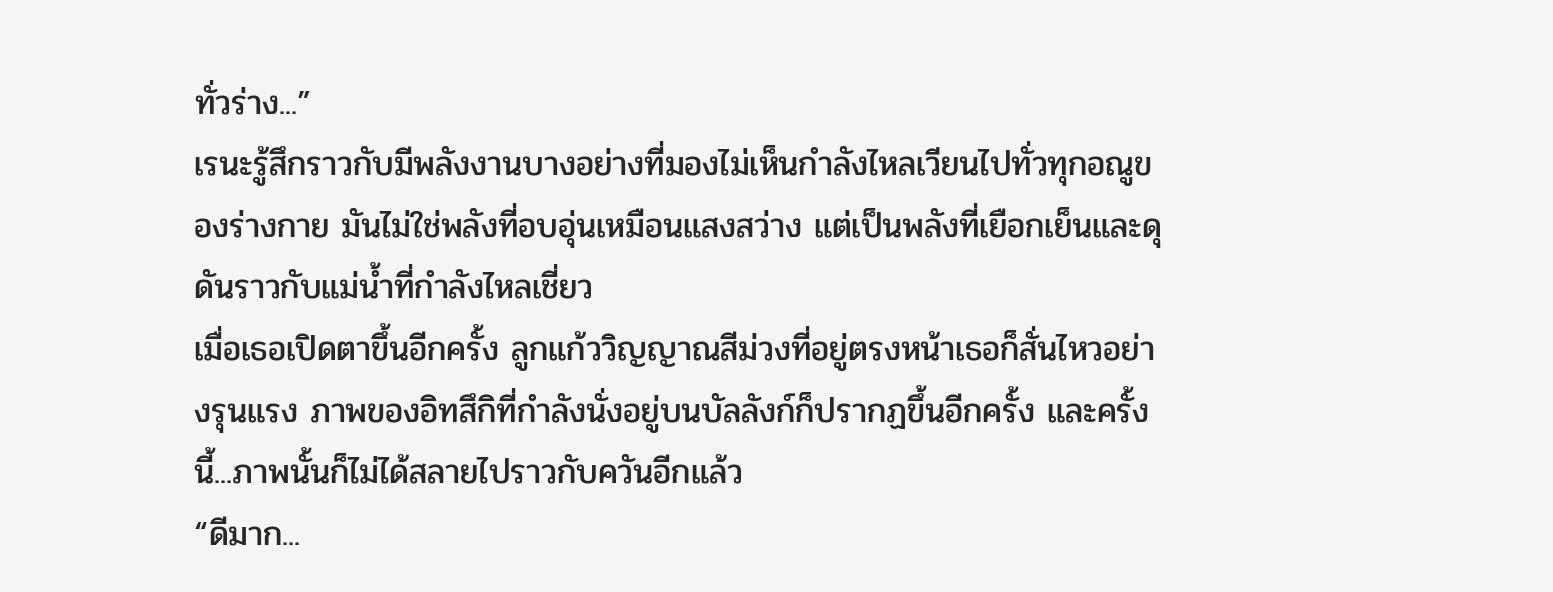ทั่วร่าง...”
เรนะรู้สึกราวกับมีพลังงานบางอย่างที่มองไม่เห็นกำลังไหลเวียนไปทั่วทุกอณูของร่างกาย มันไม่ใช่พลังที่อบอุ่นเหมือนแสงสว่าง แต่เป็นพลังที่เยือกเย็นและดุดันราวกับแม่น้ำที่กำลังไหลเชี่ยว
เมื่อเธอเปิดตาขึ้นอีกครั้ง ลูกแก้ววิญญาณสีม่วงที่อยู่ตรงหน้าเธอก็สั่นไหวอย่างรุนแรง ภาพของอิทสึกิที่กำลังนั่งอยู่บนบัลลังก์ก็ปรากฏขึ้นอีกครั้ง และครั้งนี้...ภาพนั้นก็ไม่ได้สลายไปราวกับควันอีกแล้ว
“ดีมาก...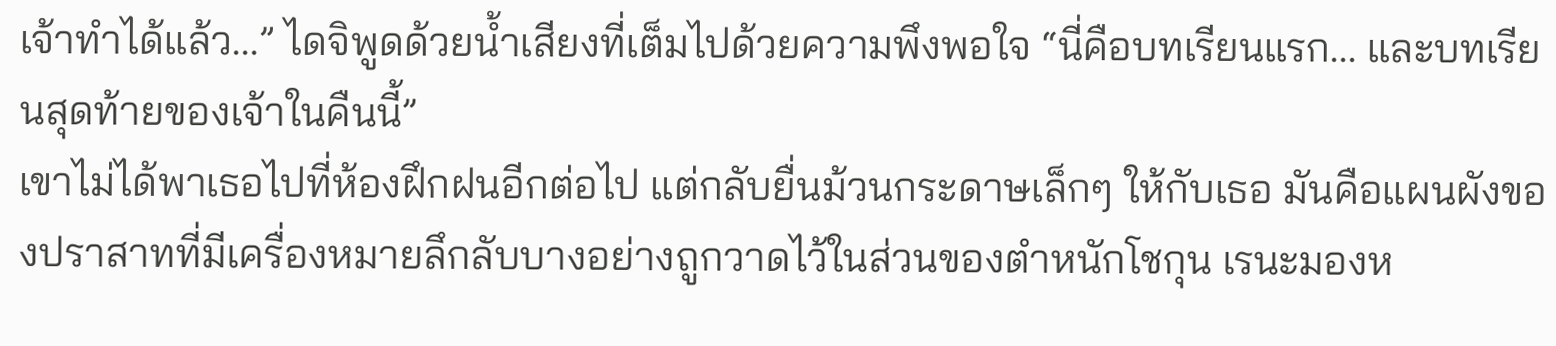เจ้าทำได้แล้ว...” ไดจิพูดด้วยน้ำเสียงที่เต็มไปด้วยความพึงพอใจ “นี่คือบทเรียนแรก... และบทเรียนสุดท้ายของเจ้าในคืนนี้”
เขาไม่ได้พาเธอไปที่ห้องฝึกฝนอีกต่อไป แต่กลับยื่นม้วนกระดาษเล็กๆ ให้กับเธอ มันคือแผนผังของปราสาทที่มีเครื่องหมายลึกลับบางอย่างถูกวาดไว้ในส่วนของตำหนักโชกุน เรนะมองห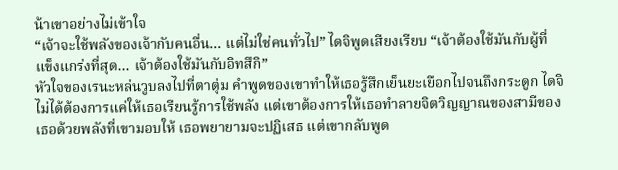น้าเขาอย่างไม่เข้าใจ
“เจ้าจะใช้พลังของเจ้ากับคนอื่น... แต่ไม่ใช่คนทั่วไป” ไดจิพูดเสียงเรียบ “เจ้าต้องใช้มันกับผู้ที่แข็งแกร่งที่สุด... เจ้าต้องใช้มันกับอิทสึกิ”
หัวใจของเรนะหล่นวูบลงไปที่ตาตุ่ม คำพูดของเขาทำให้เธอรู้สึกเย็นยะเยือกไปจนถึงกระดูก ไดจิไม่ได้ต้องการแค่ให้เธอเรียนรู้การใช้พลัง แต่เขาต้องการให้เธอทำลายจิตวิญญาณของสามีของเธอด้วยพลังที่เขามอบให้ เธอพยายามจะปฏิเสธ แต่เขากลับพูด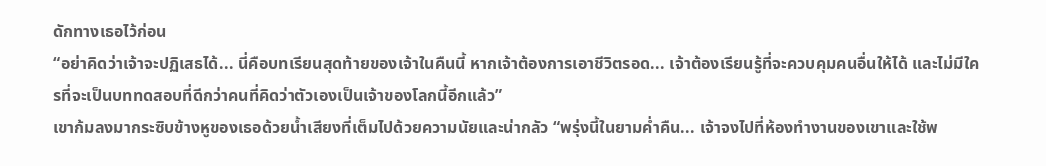ดักทางเธอไว้ก่อน
“อย่าคิดว่าเจ้าจะปฏิเสธได้... นี่คือบทเรียนสุดท้ายของเจ้าในคืนนี้ หากเจ้าต้องการเอาชีวิตรอด... เจ้าต้องเรียนรู้ที่จะควบคุมคนอื่นให้ได้ และไม่มีใครที่จะเป็นบททดสอบที่ดีกว่าคนที่คิดว่าตัวเองเป็นเจ้าของโลกนี้อีกแล้ว”
เขาก้มลงมากระซิบข้างหูของเธอด้วยน้ำเสียงที่เต็มไปด้วยความนัยและน่ากลัว “พรุ่งนี้ในยามค่ำคืน... เจ้าจงไปที่ห้องทำงานของเขาและใช้พ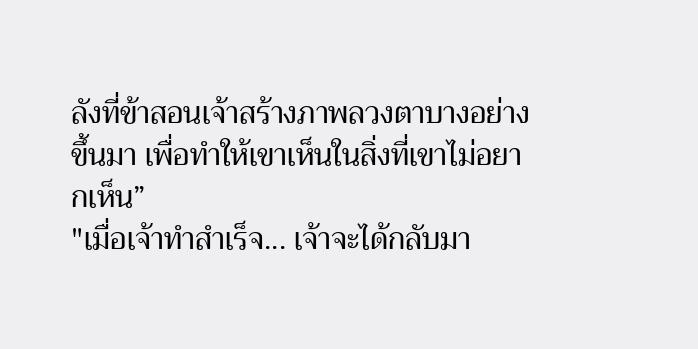ลังที่ข้าสอนเจ้าสร้างภาพลวงตาบางอย่างขึ้นมา เพื่อทำให้เขาเห็นในสิ่งที่เขาไม่อยากเห็น”
"เมื่อเจ้าทำสำเร็จ... เจ้าจะได้กลับมา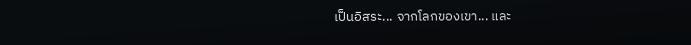เป็นอิสระ... จากโลกของเขา... และ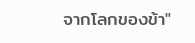จากโลกของข้า"